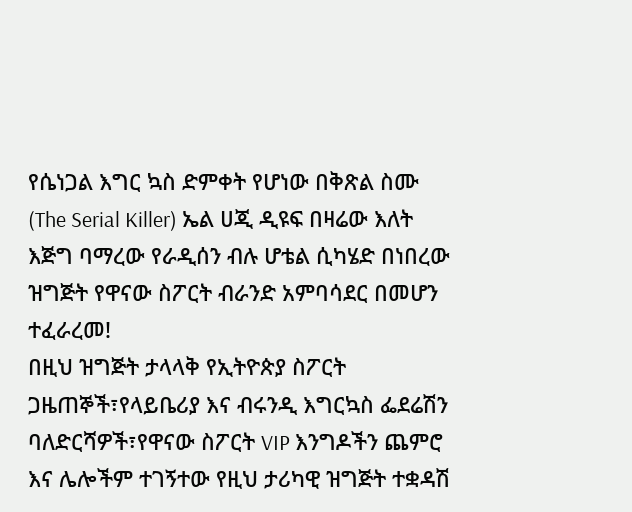የሴነጋል እግር ኳስ ድምቀት የሆነው በቅጽል ስሙ (The Serial Killer) ኤል ሀጂ ዲዩፍ በዛሬው እለት እጅግ ባማረው የራዲሰን ብሉ ሆቴል ሲካሄድ በነበረው ዝግጅት የዋናው ስፖርት ብራንድ አምባሳደር በመሆን ተፈራረመ!
በዚህ ዝግጅት ታላላቅ የኢትዮጵያ ስፖርት ጋዜጠኞች፣የላይቤሪያ እና ብሩንዲ እግርኳስ ፌደሬሽን ባለድርሻዎች፣የዋናው ስፖርት VIP እንግዶችን ጨምሮ እና ሌሎችም ተገኝተው የዚህ ታሪካዊ ዝግጅት ተቋዳሽ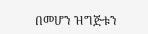በመሆን ዝግጅቱን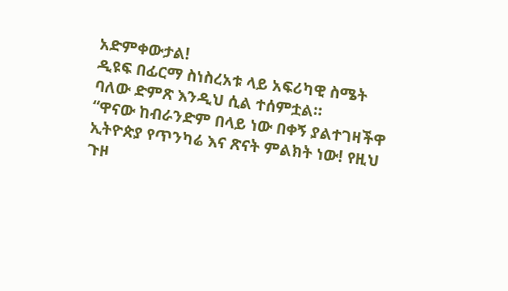አድምቀውታል!
ዲዩፍ በፊርማ ስነስረአቱ ላይ አፍሪካዊ ስሜት ባለው ድምጽ እንዲህ ሲል ተሰምቷል።
“ዋናው ከብራንድም በላይ ነው በቀኝ ያልተገዛችዋ ኢትዮጵያ የጥንካሬ እና ጽናት ምልክት ነው! የዚህ ጉዞ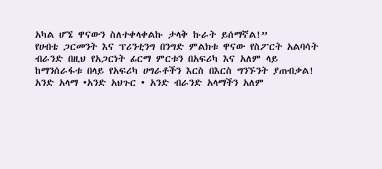አካል ሆኜ ዋናውን ስለተቀላቀልኩ ታላቅ ኩራት ይሰማኛል!”
የሀብቴ ጋርመንት እና ፕሪንቲንግ በንግድ ምልክቱ ዋናው የስፖርት አልባሳት ብራንድ በዚህ የአጋርነት ፊርማ ምርቱን በአፍሪካ እና አለም ላይ ከማንሰራፋቱ በላይ የአፍሪካ ሀግራቶችን እርስ በእርስ ግንኙንት ያጠብቃል!
አንድ አላማ •አንድ አህጉር • አንድ ብራንድ አላማችን አለም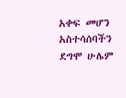አቀፍ መሆን አስተሳሰባችን ደግሞ ሁሌም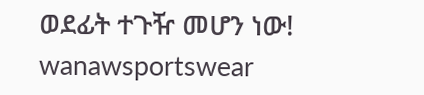ወደፊት ተጉዥ መሆን ነው!
wanawsportswear